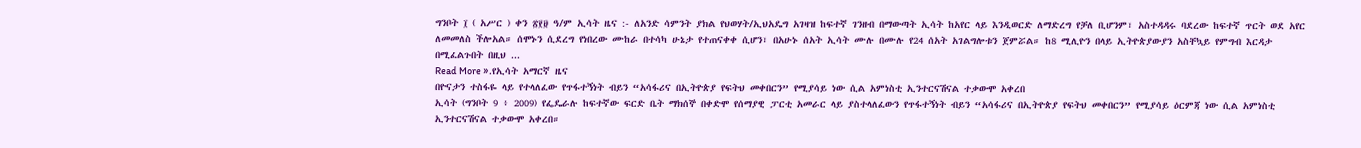ግንቦት ፲ ( አሥር ) ቀን ፳፻፱ ዓ/ም ኢሳት ዜና :- ለአንድ ሳምንት ያክል የህወሃት/ኢህአዴግ አገዛዝ ከፍተኛ ገንዘብ በማውጣት ኢሳት ከአየር ላይ እንዲወርድ ለማድረግ የቻለ ቢሆንም፣ አስተዳዳሩ ባደረው ከፍተኛ ጥርት ወደ አየር ለመመለስ ችሎአል። ሰሞኑን ሲደረግ የነበረው ሙከራ በተሳካ ሁኔታ የተጠናቀቀ ሲሆን፣ በአሁኑ ሰአት ኢሳት ሙሉ በሙሉ የ24 ሰአት አገልግሎቱን ጀምሯል። ከ8 ሚሊዮን በላይ ኢትዮጵያውያን አስቸኳይ የምግብ እርዳታ በሚፈልጉበት በዚህ ...
Read More ».የኢሳት አማርኛ ዜና
በዮናታን ተስፋዬ ላይ የተላለፈው የጥፋተኝነት ብይን “አሳፋሪና በኢትዮጵያ የፍትህ መቀበርን” የሚያሳይ ነው ሲል አምነስቲ ኢንተርናሽናል ተቃውሞ አቀረበ
ኢሳት (ግንቦት 9 ፥ 2009) የፌዴራሉ ከፍተኛው ፍርድ ቤት ማክሰኞ በቀድሞ የሰማያዊ ፓርቲ አመራር ላይ ያስተላለፈውን የጥፋተኝነት ብይን “አሳፋሪና በኢትዮጵያ የፍትህ መቀበርን” የሚያሳይ ዕርምጃ ነው ሲል አምነስቲ ኢንተርናሽናል ተቃውሞ አቀረበ።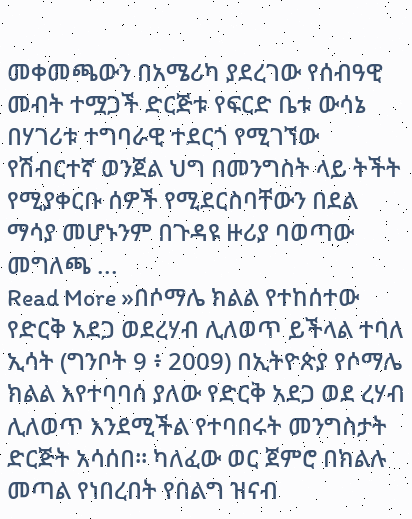መቀመጫውን በአሜሪካ ያደረገው የሰብዓዊ መብት ተሟጋች ድርጅቱ የፍርድ ቤቱ ውሳኔ በሃገሪቱ ተግባራዊ ተደርጎ የሚገኘው የሽብርተኛ ወንጀል ህግ በመንግስት ላይ ትችት የሚያቀርቡ ሰዎች የሚደርስባቸውን በደል ማሳያ መሆኑንም በጉዳዩ ዙሪያ ባወጣው መግለጫ ...
Read More »በሶማሌ ክልል የተከሰተው የድርቅ አደጋ ወደረሃብ ሊለወጥ ይችላል ተባለ
ኢሳት (ግንቦት 9 ፥ 2009) በኢትዮጵያ የሶማሌ ክልል እየተባባሰ ያለው የድርቅ አደጋ ወደ ረሃብ ሊለወጥ እንደሚችል የተባበሩት መንግስታት ድርጅት አሳሰበ። ካለፈው ወር ጀምሮ በክልሉ መጣል የነበረበት የበልግ ዝናብ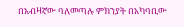በአብዛኛው ባለመጣሉ ምክንያት በአካባቢው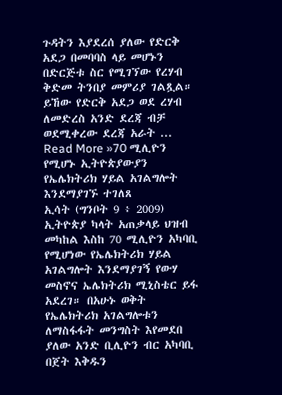ጉዳትን እያደረሰ ያለው የድርቅ አደጋ በመባባስ ላይ መሆኑን በድርጅቱ ስር የሚገኘው የረሃብ ቅድመ ትንበያ መምሪያ ገልጿል። ይኸው የድርቅ አደጋ ወደ ረሃብ ለመድረስ አንድ ደረጃ ብቻ ወደሚቀረው ደረጃ አራት ...
Read More »70 ሚሊዮን የሚሆኑ ኢትዮጵያውያን የኤሌክትሪክ ሃይል አገልግሎት እንደማያገኙ ተገለጸ
ኢሳት (ግንቦት 9 ፥ 2009) ኢትዮጵያ ካላት አጠቃላይ ህዝብ መካከል እስከ 70 ሚሊዮን አካባቢ የሚሆነው የኤሌክትሪክ ሃይል አገልግሎት እንደማያገኝ የውሃ መስኖና ኤሌክትሪክ ሚኒስቴር ይፋ አደረገ። በአሁኑ ወቅት የኤሌክትሪክ አገልግሎቱን ለማስፋፋት መንግስት እየመደበ ያለው አንድ ቢሊዮን ብር አካባቢ በጀት እቅዱን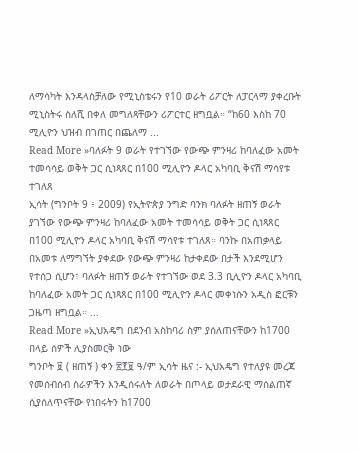ለማሳካት እንዳላስቻለው የሚኒስቴሩን የ10 ወራት ሪፖርት ለፓርላማ ያቀረቡት ሚኒስትሩ ስለሺ በቀለ መግለጻቸውን ሪፖርተር ዘግቧል። “ከ60 እስከ 70 ሚሊዮን ህዝብ በገጠር በጨለማ ...
Read More »ባለፉት 9 ወራት የተገኘው የውጭ ምንዛሪ ከባለፈው አመት ተመሳሳይ ወቅት ጋር ሲነጻጸር በ100 ሚሊዮን ዶላር አካባቢ ቅናሽ ማሳየቱ ተገለጸ
ኢሳት (ግንቦት 9 ፥ 2009) የኢትዮጵያ ንግድ ባንክ ባለፉት ዘጠኝ ወራት ያገኘው የውጭ ምንዛሪ ከባለፈው አመት ተመሳሳይ ወቅት ጋር ሲነጻጸር በ100 ሚሊዮን ዶላር አካባቢ ቅናሽ ማሳየቱ ተገለጸ። ባንኩ በአጠቃላይ በአመቱ ለማግኘት ያቀደው የውጭ ምንዛሪ ከታቀደው በታች እንደሚሆን የተሰጋ ሲሆን፣ ባለፉት ዘጠኝ ወራት የተገኘው ወደ 3.3 ቢሊዮን ዶላር አካባቢ ከባለፈው አመት ጋር ሲነጻጸር በ100 ሚሊዮን ዶላር መቀነሱን አዲስ ፎርቹን ጋዜጣ ዘግቧል። ...
Read More »ኢህአዴግ በደንብ አስከባሪ ስም ያሰለጠናቸውን ከ1700 በላይ ሰዎች ሊያስመርቅ ነው
ግንቦት ፱ ( ዘጠኝ ) ቀን ፳፻፱ ዓ/ም ኢሳት ዜና :- ኢህአዴግ የተለያዩ መረጃ የመሰብሰብ ስራዎችን እንዲሰሩለት ለወራት በጦላይ ወታደራዊ ማሰልጠኛ ሲያሰለጥናቸው የነበሩትን ከ1700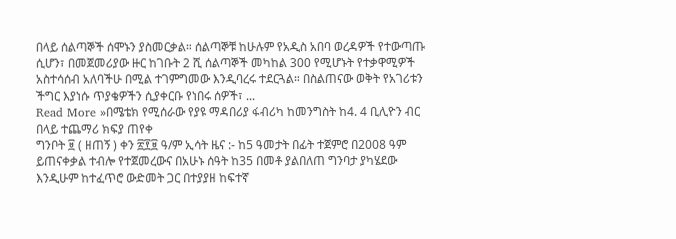በላይ ሰልጣኞች ሰሞኑን ያስመርቃል። ሰልጣኞቹ ከሁሉም የአዲስ አበባ ወረዳዎች የተውጣጡ ሲሆን፣ በመጀመሪያው ዙር ከገቡት 2 ሺ ሰልጣኞች መካከል 300 የሚሆኑት የተቃዋሚዎች አስተሳሰብ አለባችሁ በሚል ተገምግመው እንዲባረሩ ተደርጓል። በስልጠናው ወቅት የአገሪቱን ችግር እያነሱ ጥያቄዎችን ሲያቀርቡ የነበሩ ሰዎች፣ ...
Read More »በሜቴክ የሚሰራው የያዩ ማዳበሪያ ፋብሪካ ከመንግስት ከ4. 4 ቢሊዮን ብር በላይ ተጨማሪ ክፍያ ጠየቀ
ግንቦት ፱ ( ዘጠኝ ) ቀን ፳፻፱ ዓ/ም ኢሳት ዜና :- ከ5 ዓመታት በፊት ተጀምሮ በ2008 ዓም ይጠናቀቃል ተብሎ የተጀመረውና በአሁኑ ሰዓት ከ35 በመቶ ያልበለጠ ግንባታ ያካሄደው እንዲሁም ከተፈጥሮ ውድመት ጋር በተያያዘ ከፍተኛ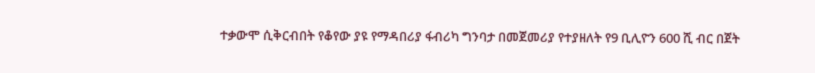ተቃውሞ ሲቅርብበት የቆየው ያዩ የማዳበሪያ ፋብሪካ ግንባታ በመጀመሪያ የተያዘለት የ9 ቢሊዮን 600 ሺ ብር በጀት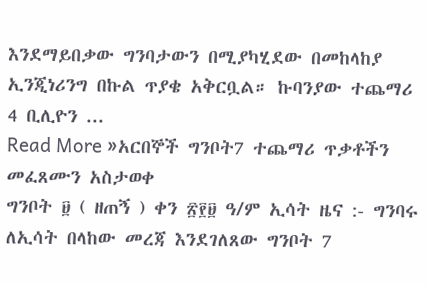እንደማይበቃው ግንባታውን በሚያካሂደው በመከላከያ ኢንጂነሪንግ በኩል ጥያቄ አቅርቧል። ኩባንያው ተጨማሪ 4 ቢሊዮን ...
Read More »አርበኞች ግንቦት7 ተጨማሪ ጥቃቶችን መፈጸሙን አስታወቀ
ግንቦት ፱ ( ዘጠኝ ) ቀን ፳፻፱ ዓ/ም ኢሳት ዜና :- ግንባሩ ለኢሳት በላከው መረጃ እንደገለጸው ግንቦት 7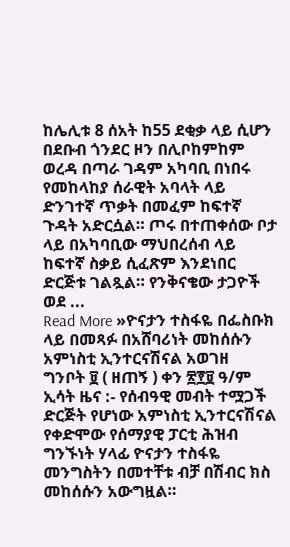ከሌሊቱ 8 ሰአት ከ55 ደቂቃ ላይ ሲሆን በደቡብ ጎንደር ዞን በሊቦከምከም ወረዳ በጣራ ገዳም አካባቢ በነበሩ የመከላከያ ሰራዊት አባላት ላይ ድንገተኛ ጥቃት በመፈም ከፍተኛ ጉዳት አድርሷል። ጦሩ በተጠቀሰው ቦታ ላይ በአካባቢው ማህበረሰብ ላይ ከፍተኛ ስቃይ ሲፈጽም እንደነበር ድርጅቱ ገልጿል። የንቅናቄው ታጋዮች ወደ ...
Read More »ዮናታን ተስፋዬ በፌስቡክ ላይ በመጻፉ በአሸባሪነት መከሰሱን አምነስቲ ኢንተርናሽናል አወገዘ
ግንቦት ፱ ( ዘጠኝ ) ቀን ፳፻፱ ዓ/ም ኢሳት ዜና :- የሰብዓዊ መብት ተሟጋች ድርጅት የሆነው አምነስቲ ኢንተርናሽናል የቀድሞው የሰማያዊ ፓርቲ ሕዝብ ግንኙነት ሃላፊ ዮናታን ተስፋዬ መንግስትን በመተቸቱ ብቻ በሽብር ክስ መከሰሱን አውግዟል።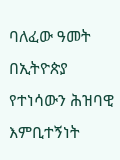ባለፈው ዓመት በኢትዮጵያ የተነሳውን ሕዝባዊ እምቢተኝነት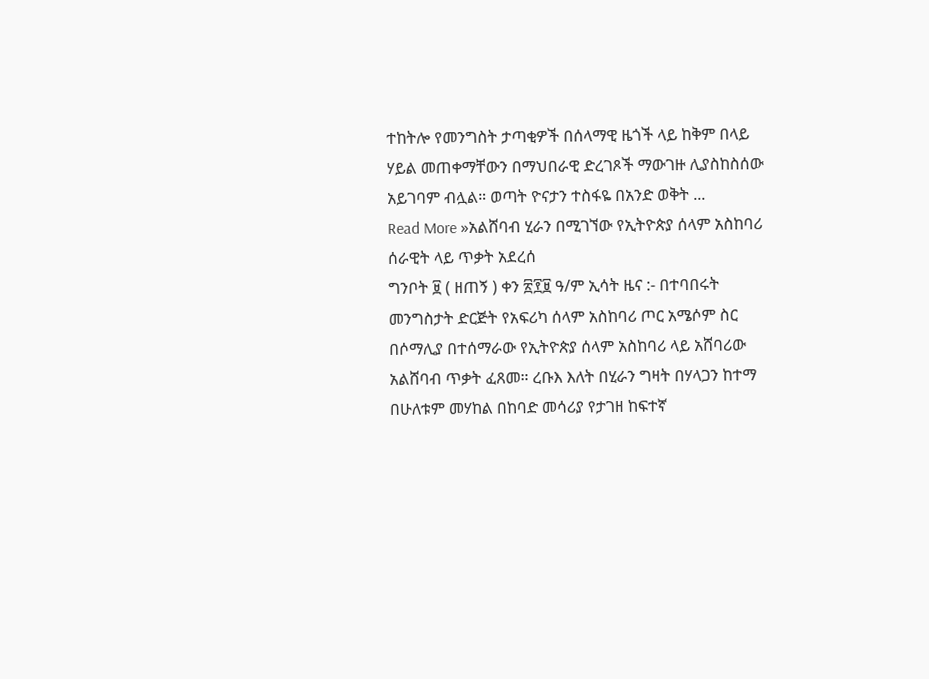ተከትሎ የመንግስት ታጣቂዎች በሰላማዊ ዜጎች ላይ ከቅም በላይ ሃይል መጠቀማቸውን በማህበራዊ ድረገጾች ማውገዙ ሊያስከስሰው አይገባም ብሏል። ወጣት ዮናታን ተስፋዬ በአንድ ወቅት ...
Read More »አልሸባብ ሂራን በሚገኘው የኢትዮጵያ ሰላም አስከባሪ ሰራዊት ላይ ጥቃት አደረሰ
ግንቦት ፱ ( ዘጠኝ ) ቀን ፳፻፱ ዓ/ም ኢሳት ዜና :- በተባበሩት መንግስታት ድርጅት የአፍሪካ ሰላም አስከባሪ ጦር አሜሶም ስር በሶማሊያ በተሰማራው የኢትዮጵያ ሰላም አስከባሪ ላይ አሸባሪው አልሸባብ ጥቃት ፈጸመ። ረቡእ እለት በሂራን ግዛት በሃላጋን ከተማ በሁለቱም መሃከል በከባድ መሳሪያ የታገዘ ከፍተኛ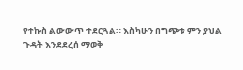የተኩስ ልውውጥ ተደርጓል። እስካሁን በግጭቱ ምን ያህል ጉዳት እንደደረሰ ማወቅ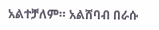አልተቻለም። አልሸባብ በራሱ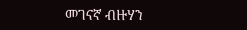መገናኛ ብዙሃን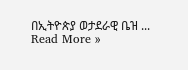በኢትዮጵያ ወታደራዊ ቤዝ ...
Read More »